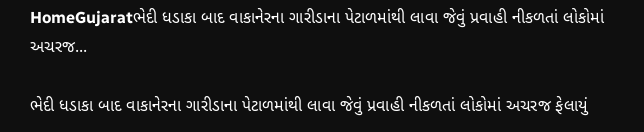HomeGujaratભેદી ધડાકા બાદ વાકાનેરના ગારીડાના પેટાળમાંથી લાવા જેવું પ્રવાહી નીકળતાં લોકોમાં અચરજ...

ભેદી ધડાકા બાદ વાકાનેરના ગારીડાના પેટાળમાંથી લાવા જેવું પ્રવાહી નીકળતાં લોકોમાં અચરજ ફેલાયું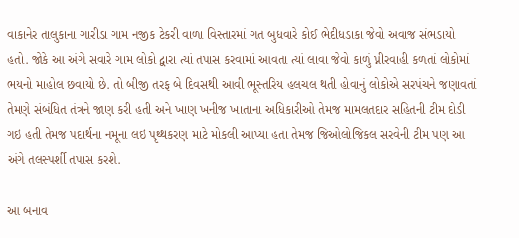વાકાનેર તાલુકાના ગારીડા ગામ નજીક ટેકરી વાળા વિસ્તારમાં ગત બુધવારે કોઈ ભેદીધડાકા જેવો અવાજ સંભડાયો હતો. જોકે આ અંગે સવારે ગામ લોકો દ્વારા ત્યાં તપાસ કરવામાં આવતા ત્યાં લાવા જેવો કાળું પ્નીરવાહી કળતાં લોકોમાં ભયનો માહોલ છવાયો છે. તો બીજી તરફ બે દિવસથી આવી ભૂસ્તરિય હલચલ થતી હોવાનું લોકોએ સરપંચને જણાવતાં તેમણે સંબંધિત તંત્રને જાણ કરી હતી અને ખાણ ખનીજ ખાતાના અધિકારીઓ તેમજ મામલતદાર સહિતની ટીમ દોડી ગઇ હતી તેમજ પદાર્થના નમૂના લઇ પૃથ્થકરણ માટે મોકલી આપ્યા હતા તેમજ જિઓલોજિકલ સરવેની ટીમ પણ આ અંગે તલસ્પર્શી તપાસ કરશે.

આ બનાવ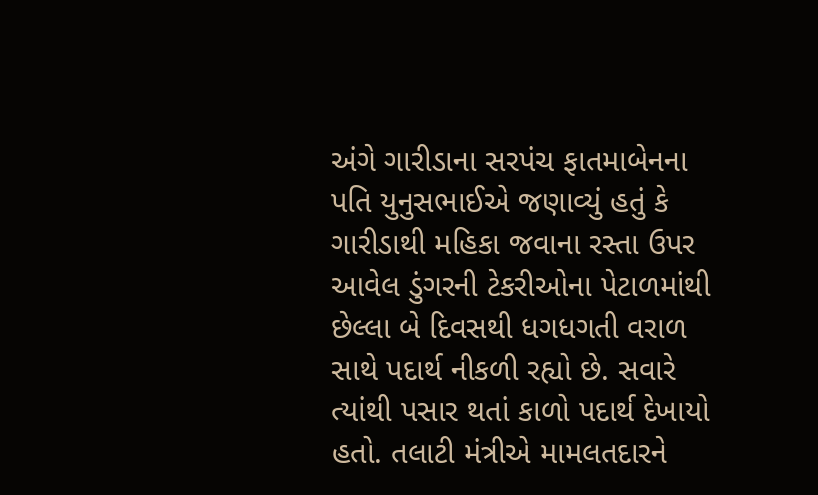અંગે ગારીડાના સરપંચ ફાતમાબેનના પતિ યુનુસભાઈએ જણાવ્યું હતું કે ગારીડાથી મહિકા જવાના રસ્તા ઉપર આવેલ ડુંગરની ટેકરીઓના પેટાળમાંથી છેલ્લા બે દિવસથી ધગધગતી વરાળ સાથે પદાર્થ નીકળી રહ્યો છે. સવારે ત્યાંથી પસાર થતાં કાળો પદાર્થ દેખાયો હતો. તલાટી મંત્રીએ મામલતદારને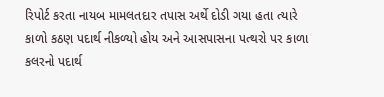રિપોર્ટ કરતા નાયબ મામલતદાર તપાસ અર્થે દોડી ગયા હતા ત્યારે કાળો કઠણ પદાર્થ નીકળ્યો હોય અને આસપાસના પત્થરો પર કાળા કલરનો પદાર્થ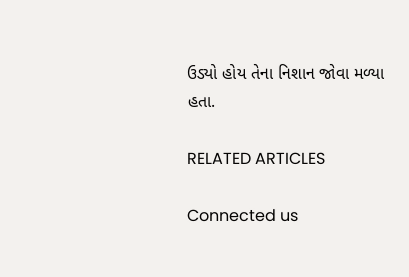ઉડ્યો હોય તેના નિશાન જોવા મળ્યા હતા.

RELATED ARTICLES

Connected us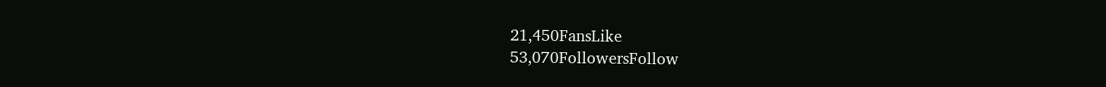21,450FansLike
53,070FollowersFollow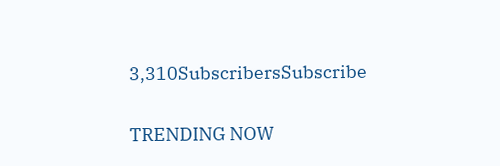3,310SubscribersSubscribe

TRENDING NOW